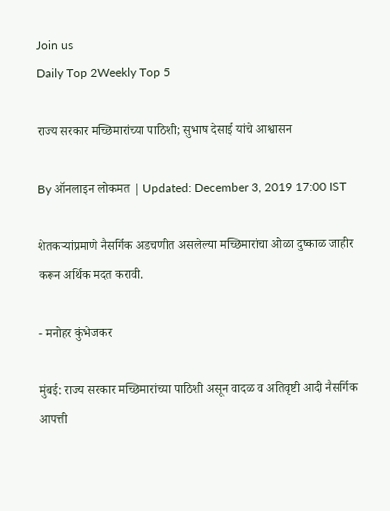Join us
Daily Top 2Weekly Top 5

राज्य सरकार मच्छिमारांच्या पाठिशी; सुभाष देसाई यांचे आश्वासन

By ऑनलाइन लोकमत | Updated: December 3, 2019 17:00 IST

शेतकऱ्यांप्रमाणे नैसर्गिक अडचणीत असलेल्या मच्छिमारांचा ओळा दुष्काळ जाहीर करून अर्थिक मदत करावी.

- मनोहर कुंभेजकर

मुंबई: राज्य सरकार मच्छिमारांच्या पाठिशी असून वादळ व अतिवृष्टी आदी नैसर्गिक आपत्ती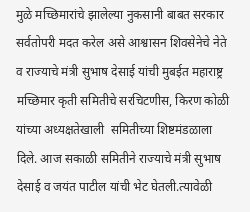मुळे मच्छिमारांचे झालेल्या नुकसानी बाबत सरकार सर्वतोपरी मदत करेल असे आश्वासन शिवसेनेचे नेते व राज्याचे मंत्री सुभाष देसाई यांची मुबईत महाराष्ट्र मच्छिमार कृती समितीचे सरचिटणीस, किरण कोळी यांच्या अध्यक्षतेखाली  समितीच्या शिष्टमंडळाला दिले. आज सकाळी समितीने राज्याचे मंत्री सुभाष देसाई व जयंत पाटील यांची भेट घेतली.त्यावेळी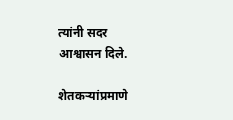त्यांनी सदर आश्वासन दिले.

शेतकऱ्यांप्रमाणे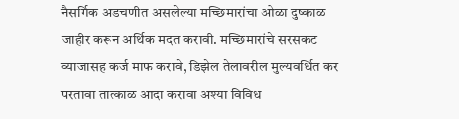नैसर्गिक अडचणीत असलेल्या मच्छिमारांचा ओळा दुष्काळ जाहीर करून अर्थिक मदत करावी. मच्छिमारांचे सरसकट व्याजासह कर्ज माफ करावे, डिझेल तेलावरील मुल्यवर्धित कर परतावा तात्काळ आदा करावा अश्या विविध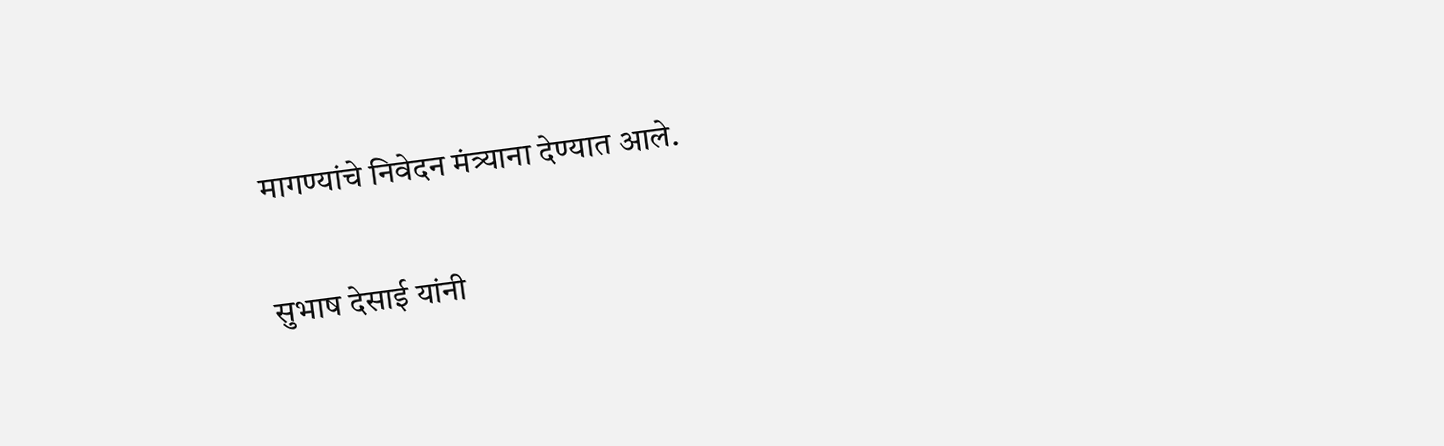मागण्यांचे निवेदन मंत्र्याना देण्यात आले.

सुभाष देसाई यांनी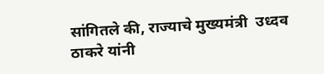सांगितले की, राज्याचे मुख्यमंत्री  उध्दव ठाकरे यांनी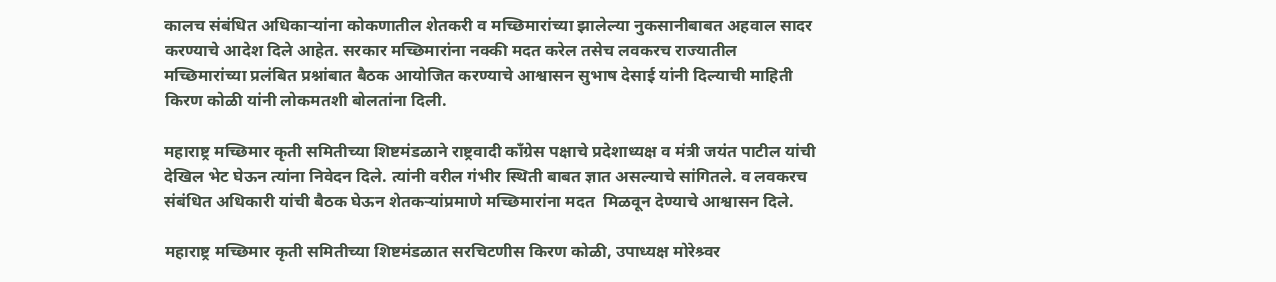कालच संबंधित अधिकाऱ्यांना कोकणातील शेतकरी व मच्छिमारांच्या झालेल्या नुकसानीबाबत अहवाल सादर करण्याचे आदेश दिले आहेत. सरकार मच्छिमारांना नक्की मदत करेल तसेच लवकरच राज्यातील मच्छिमारांच्या प्रलंबित प्रश्नांबात बैठक आयोजित करण्याचे आश्वासन सुभाष देसाई यांनी दिल्याची माहिती किरण कोळी यांनी लोकमतशी बोलतांना दिली.

महाराष्ट्र मच्छिमार कृती समितीच्या शिष्टमंडळाने राष्ट्रवादी कॉंग्रेस पक्षाचे प्रदेशाध्यक्ष व मंत्री जयंत पाटील यांची देखिल भेट घेऊन त्यांना निवेदन दिले. त्यांनी वरील गंभीर स्थिती बाबत ज्ञात असल्याचे सांगितले. व लवकरच संबंधित अधिकारी यांची बैठक घेऊन शेतकऱ्यांप्रमाणे मच्छिमारांना मदत  मिळवून देण्याचे आश्वासन दिले.

महाराष्ट्र मच्छिमार कृती समितीच्या शिष्टमंडळात सरचिटणीस किरण कोळी, उपाध्यक्ष मोरेश्र्वर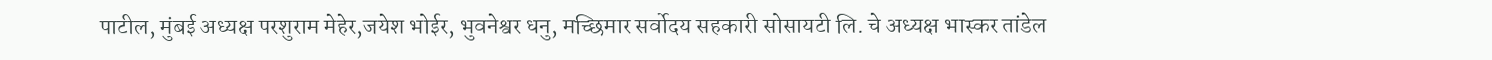पाटील, मुंबई अध्यक्ष परशुराम मेहेर,जयेश भोईर, भुवनेश्वर धनु, मच्छिमार सर्वोदय सहकारी सोसायटी लि. चे अध्यक्ष भास्कर तांडेल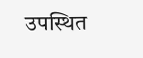उपस्थित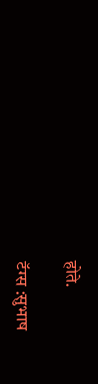होते.

टॅग्स :सुभाष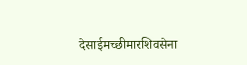देसाईमच्छीमारशिवसेना